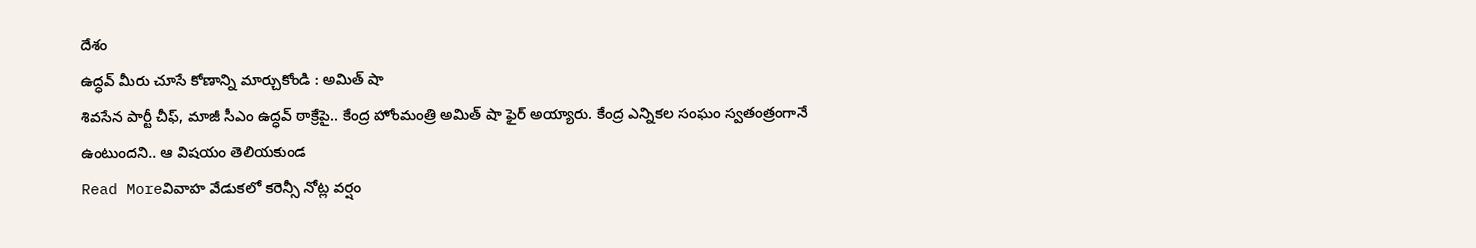దేశం
ఉద్ధవ్ మీరు చూసే కోణాన్ని మార్చుకోండి : అమిత్ షా
శివసేన పార్టీ చీఫ్, మాజీ సీఎం ఉద్ధవ్ ఠాక్రేపై.. కేంద్ర హోంమంత్రి అమిత్ షా ఫైర్ అయ్యారు. కేంద్ర ఎన్నికల సంఘం స్వతంత్రంగానే ఉంటుందని.. ఆ విషయం తెలియకుండ
Read Moreవివాహ వేడుకలో కరెన్సీ నోట్ల వర్షం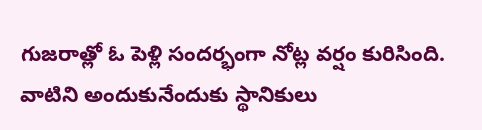గుజరాత్లో ఓ పెళ్లి సందర్భంగా నోట్ల వర్షం కురిసింది. వాటిని అందుకునేందుకు స్థానికులు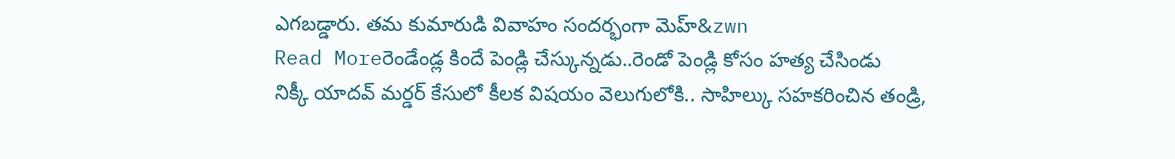ఎగబడ్డారు. తమ కుమారుడి వివాహం సందర్భంగా మెహ్&zwn
Read Moreరెండేండ్ల కిందే పెండ్లి చేస్కున్నడు..రెండో పెండ్లి కోసం హత్య చేసిండు
నిక్కీ యాదవ్ మర్డర్ కేసులో కీలక విషయం వెలుగులోకి.. సాహిల్కు సహకరించిన తండ్రి,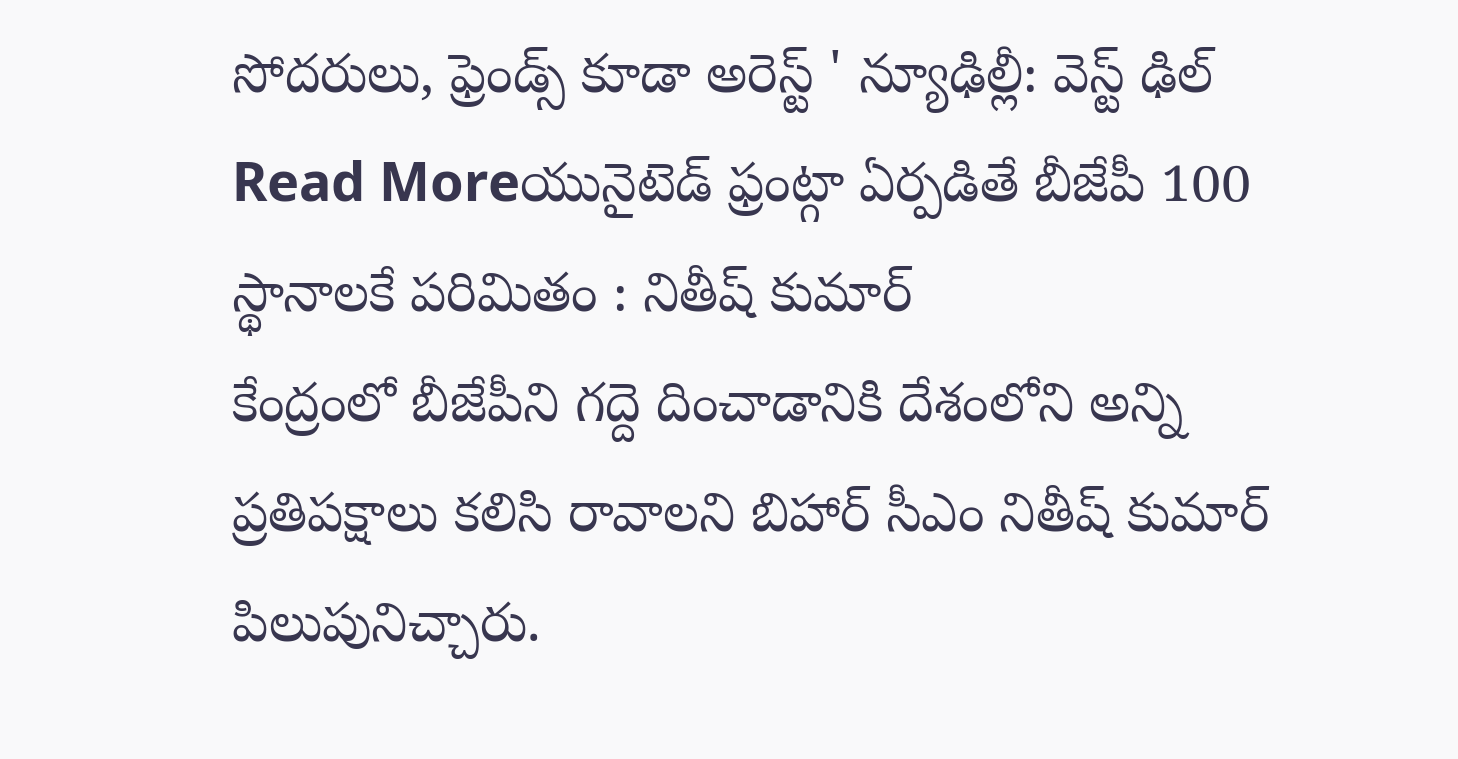సోదరులు, ఫ్రెండ్స్ కూడా అరెస్ట్ ' న్యూఢిల్లీ: వెస్ట్ ఢిల్
Read Moreయునైటెడ్ ఫ్రంట్గా ఏర్పడితే బీజేపీ 100 స్థానాలకే పరిమితం : నితీష్ కుమార్
కేంద్రంలో బీజేపీని గద్దె దించాడానికి దేశంలోని అన్ని ప్రతిపక్షాలు కలిసి రావాలని బిహార్ సీఎం నితీష్ కుమార్ పిలుపునిచ్చారు.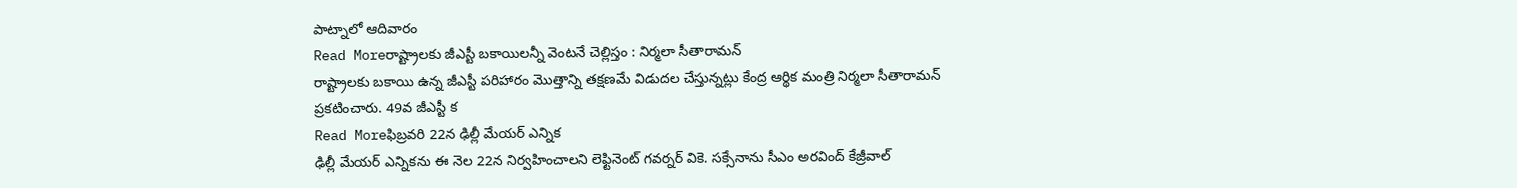పాట్నాలో ఆదివారం
Read Moreరాష్ట్రాలకు జీఎస్టీ బకాయిలన్నీ వెంటనే చెల్లిస్తం : నిర్మలా సీతారామన్
రాష్ట్రాలకు బకాయి ఉన్న జీఎస్టీ పరిహారం మొత్తాన్ని తక్షణమే విడుదల చేస్తున్నట్లు కేంద్ర ఆర్థిక మంత్రి నిర్మలా సీతారామన్ ప్రకటించారు. 49వ జీఎస్టీ క
Read Moreఫిబ్రవరి 22న ఢిల్లీ మేయర్ ఎన్నిక
ఢిల్లీ మేయర్ ఎన్నికను ఈ నెల 22న నిర్వహించాలని లెఫ్టినెంట్ గవర్నర్ వికె. సక్సేనాను సీఎం అరవింద్ కేజ్రీవాల్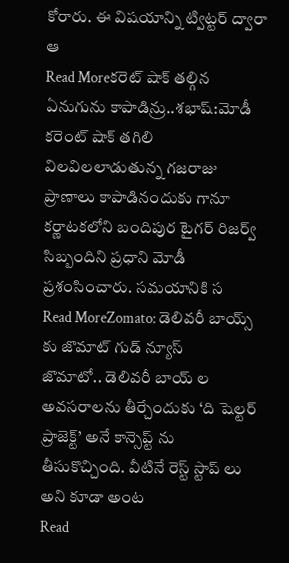కోరారు. ఈ విషయాన్ని ట్విట్టర్ ద్వారా ఆ
Read Moreకరెట్ షాక్ తల్గిన ఏనుగును కాపాడిన్రు..శభాష్:మోడీ
కరెంట్ షాక్ తగిలి విలవిలలాడుతున్న గజరాజు ప్రాణాలు కాపాడినందుకు గానూ కర్ణాటకలోని బందిపుర టైగర్ రిజర్వ్ సిబ్బందిని ప్రధాని మోడీ ప్రశంసించారు. సమయానికి స
Read MoreZomato: డెలివరీ బాయ్స్ కు జొమాట్ గుడ్ న్యూస్
జొమాటో.. డెలివరీ బాయ్ ల అవసరాలను తీర్చేందుకు ‘ది షెల్టర్ ప్రాజెక్ట్’ అనే కాన్సెప్ట్ ను తీసుకొచ్చింది. వీటినే రెస్ట్ స్టాప్ లు అని కూడా అంట
Read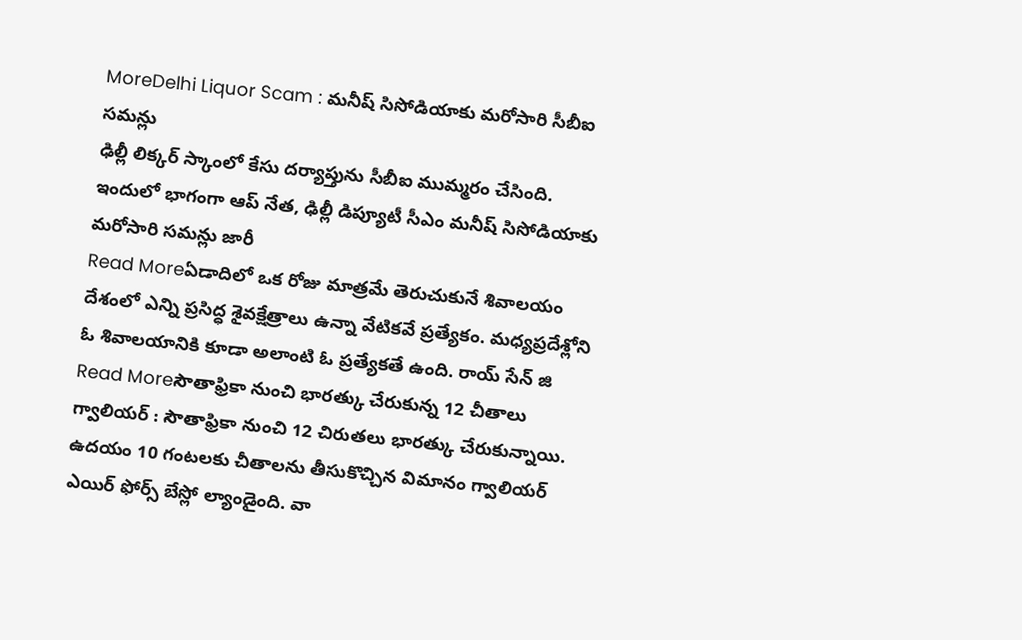MoreDelhi Liquor Scam : మనీష్ సిసోడియాకు మరోసారి సీబీఐ సమన్లు
ఢిల్లీ లిక్కర్ స్కాంలో కేసు దర్యాప్తును సీబీఐ ముమ్మరం చేసింది. ఇందులో భాగంగా ఆప్ నేత, ఢిల్లీ డిప్యూటీ సీఎం మనీష్ సిసోడియాకు మరోసారి సమన్లు జారీ
Read Moreఏడాదిలో ఒక రోజు మాత్రమే తెరుచుకునే శివాలయం
దేశంలో ఎన్ని ప్రసిద్ధ శైవక్షేత్రాలు ఉన్నా వేటికవే ప్రత్యేకం. మధ్యప్రదేశ్లోని ఓ శివాలయానికి కూడా అలాంటి ఓ ప్రత్యేకతే ఉంది. రాయ్ సేన్ జి
Read Moreసౌతాఫ్రికా నుంచి భారత్కు చేరుకున్న 12 చీతాలు
గ్వాలియర్ : సౌతాఫ్రికా నుంచి 12 చిరుతలు భారత్కు చేరుకున్నాయి. ఉదయం 10 గంటలకు చీతాలను తీసుకొచ్చిన విమానం గ్వాలియర్ ఎయిర్ ఫోర్స్ బేస్లో ల్యాండైంది. వా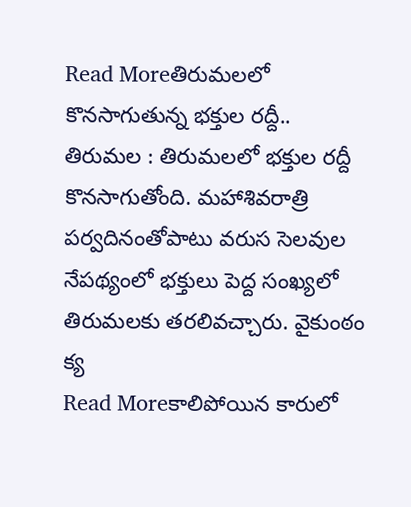Read Moreతిరుమలలో కొనసాగుతున్న భక్తుల రద్దీ..
తిరుమల : తిరుమలలో భక్తుల రద్దీ కొనసాగుతోంది. మహాశివరాత్రి పర్వదినంతోపాటు వరుస సెలవుల నేపథ్యంలో భక్తులు పెద్ద సంఖ్యలో తిరుమలకు తరలివచ్చారు. వైకుంఠం క్య
Read Moreకాలిపోయిన కారులో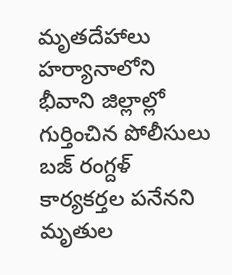మృతదేహాలు
హర్యానాలోని భీవాని జిల్లాల్లో గుర్తించిన పోలీసులు బజ్ రంగ్దళ్ కార్యకర్తల పనేనని మృతుల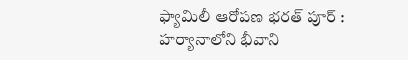ఫ్యామిలీ ఆరోపణ భరత్ పూర్ : హర్యానాలోని భీవాని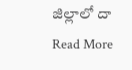జిల్లాలో దా
Read More